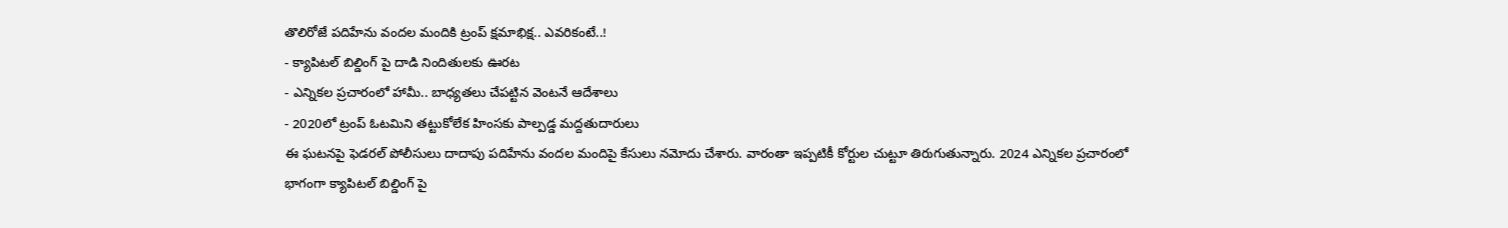తొలిరోజే పదిహేను వందల మందికి ట్రంప్ క్షమాభిక్ష.. ఎవరికంటే..!
- క్యాపిటల్ బిల్డింగ్ పై దాడి నిందితులకు ఊరట
- ఎన్నికల ప్రచారంలో హామీ.. బాధ్యతలు చేపట్టిన వెంటనే ఆదేశాలు
- 2020లో ట్రంప్ ఓటమిని తట్టుకోలేక హింసకు పాల్పడ్డ మద్దతుదారులు
ఈ ఘటనపై ఫెడరల్ పోలీసులు దాదాపు పదిహేను వందల మందిపై కేసులు నమోదు చేశారు. వారంతా ఇప్పటికీ కోర్టుల చుట్టూ తిరుగుతున్నారు. 2024 ఎన్నికల ప్రచారంలో భాగంగా క్యాపిటల్ బిల్డింగ్ పై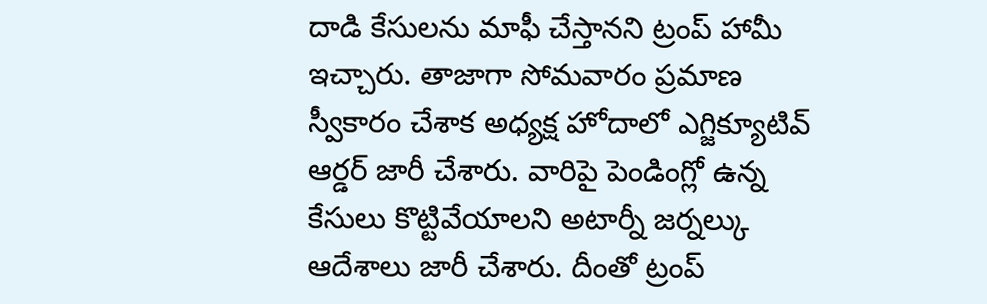దాడి కేసులను మాఫీ చేస్తానని ట్రంప్ హామీ ఇచ్చారు. తాజాగా సోమవారం ప్రమాణ స్వీకారం చేశాక అధ్యక్ష హోదాలో ఎగ్జిక్యూటివ్ ఆర్డర్ జారీ చేశారు. వారిపై పెండింగ్లో ఉన్న కేసులు కొట్టివేయాలని అటార్నీ జర్నల్కు ఆదేశాలు జారీ చేశారు. దీంతో ట్రంప్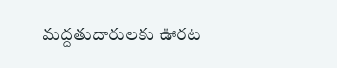మద్దతుదారులకు ఊరట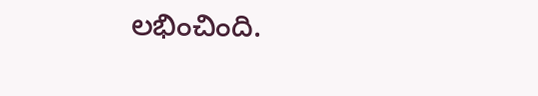లభించింది.